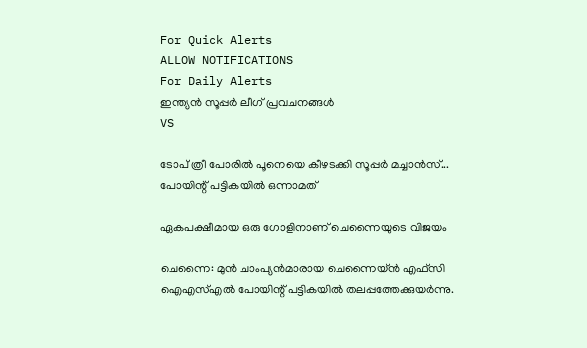For Quick Alerts
ALLOW NOTIFICATIONS
For Daily Alerts
ഇന്ത്യന്‍ സൂപ്പര്‍ ലീഗ്‌ പ്രവചനങ്ങൾ
VS

ടോപ് ത്രീ പോരില്‍ പൂനെയെ കീഴടക്കി സൂപ്പര്‍ മച്ചാന്‍സ്... പോയിന്റ് പട്ടികയില്‍ ഒന്നാമത്

ഏകപക്ഷീമായ ഒരു ഗോളിനാണ് ചെന്നൈയുടെ വിജയം

ചെന്നൈ: മുന്‍ ചാംപ്യന്‍മാരായ ചെന്നൈയ്ന്‍ എഫ്‌സി ഐഎസ്എല്‍ പോയിന്റ് പട്ടികയില്‍ തലപ്പത്തേക്കുയര്‍ന്നു.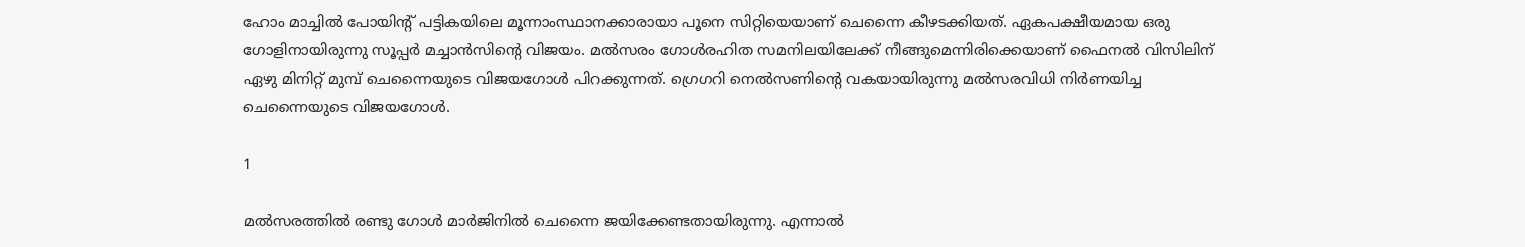ഹോം മാച്ചില്‍ പോയിന്റ് പട്ടികയിലെ മൂന്നാംസ്ഥാനക്കാരായാ പൂനെ സിറ്റിയെയാണ് ചെന്നൈ കീഴടക്കിയത്. ഏകപക്ഷീയമായ ഒരു ഗോളിനായിരുന്നു സൂപ്പര്‍ മച്ചാന്‍സിന്റെ വിജയം. മല്‍സരം ഗോള്‍രഹിത സമനിലയിലേക്ക് നീങ്ങുമെന്നിരിക്കെയാണ് ഫൈനല്‍ വിസിലിന് ഏഴു മിനിറ്റ് മുമ്പ് ചെന്നൈയുടെ വിജയഗോള്‍ പിറക്കുന്നത്. ഗ്രെഗറി നെല്‍സണിന്റെ വകയായിരുന്നു മല്‍സരവിധി നിര്‍ണയിച്ച ചെന്നൈയുടെ വിജയഗോള്‍.

1

മല്‍സരത്തില്‍ രണ്ടു ഗോള്‍ മാര്‍ജിനില്‍ ചെന്നൈ ജയിക്കേണ്ടതായിരുന്നു. എന്നാല്‍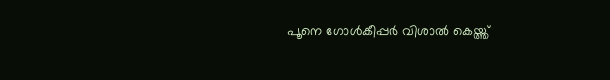പൂനെ ഗോള്‍കീപ്പര്‍ വിശാല്‍ കെയ്ത്ത്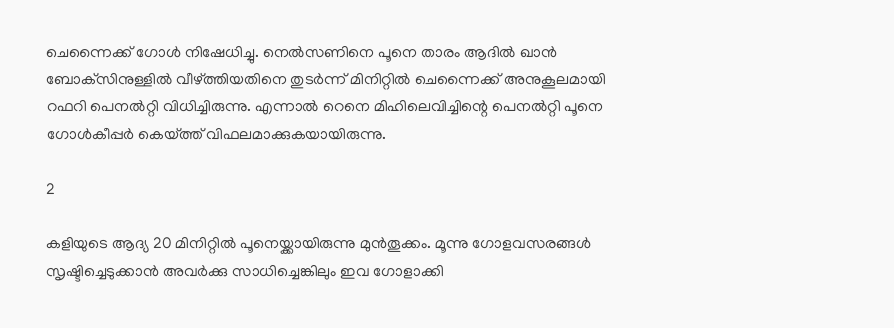ചെന്നൈക്ക് ഗോള്‍ നിഷേധിച്ചു. നെല്‍സണിനെ പൂനെ താരം ആദില്‍ ഖാന്‍ ബോക്‌സിനുള്ളില്‍ വീഴ്ത്തിയതിനെ തുടര്‍ന്ന് മിനിറ്റില്‍ ചെന്നൈക്ക് അനുകൂലമായി റഫറി പെനല്‍റ്റി വിധിച്ചിരുന്നു. എന്നാല്‍ റെനെ മിഹിലെവിച്ചിന്റെ പെനല്‍റ്റി പൂനെ ഗോള്‍കീപ്പര്‍ കെയ്ത്ത് വിഫലമാക്കുകയായിരുന്നു.

2

കളിയുടെ ആദ്യ 20 മിനിറ്റില്‍ പൂനെയ്ക്കായിരുന്നു മുന്‍തൂക്കം. മൂന്നു ഗോളവസരങ്ങള്‍ സൃഷ്ടിച്ചെടുക്കാന്‍ അവര്‍ക്കു സാധിച്ചെങ്കിലും ഇവ ഗോളാക്കി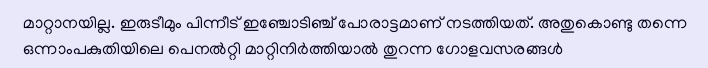മാറ്റാനയില്ല. ഇരുടീമും പിന്നീട് ഇഞ്ചോടിഞ്ച് പോരാട്ടമാണ് നടത്തിയത്. അതുകൊണ്ടു തന്നെ ഒന്നാംപകുതിയിലെ പെനല്‍റ്റി മാറ്റിനിര്‍ത്തിയാല്‍ തുറന്ന ഗോളവസരങ്ങള്‍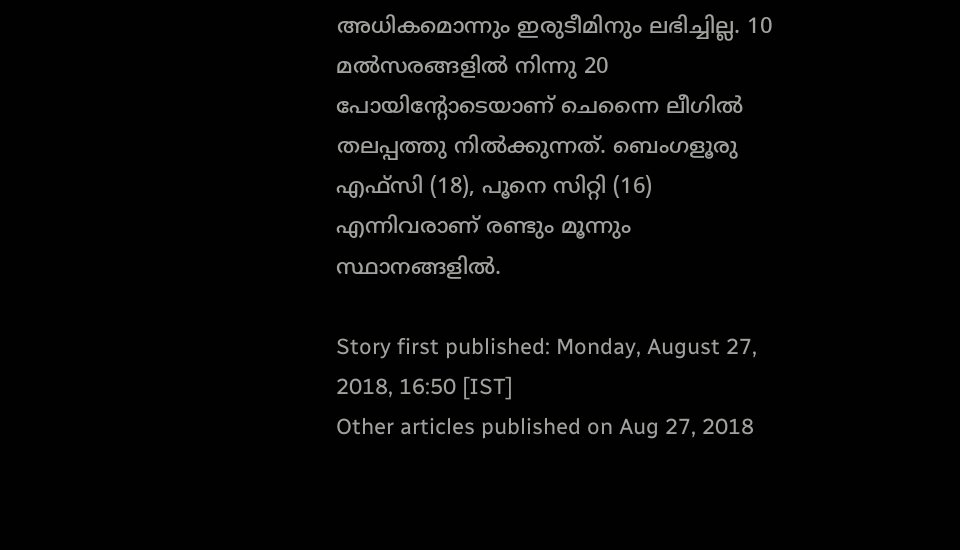അധികമൊന്നും ഇരുടീമിനും ലഭിച്ചില്ല. 10 മല്‍സരങ്ങളില്‍ നിന്നു 20 പോയിന്റോടെയാണ് ചെന്നൈ ലീഗില്‍ തലപ്പത്തു നില്‍ക്കുന്നത്. ബെംഗളൂരു എഫ്‌സി (18), പൂനെ സിറ്റി (16) എന്നിവരാണ് രണ്ടും മൂന്നും സ്ഥാനങ്ങളില്‍.

Story first published: Monday, August 27, 2018, 16:50 [IST]
Other articles published on Aug 27, 2018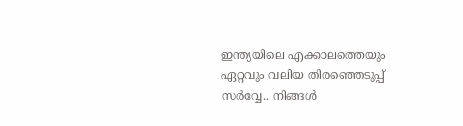ഇന്ത്യയിലെ എക്കാലത്തെയും ഏറ്റവും വലിയ തിരഞ്ഞെടുപ്പ് സർവ്വേ.. നിങ്ങൾ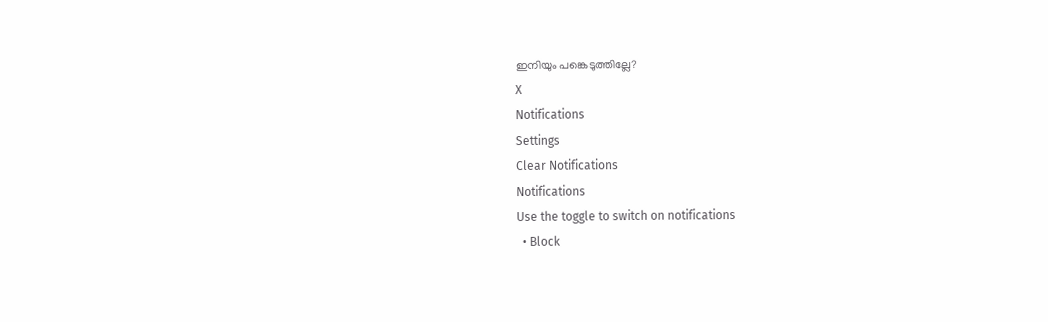ഇനിയും പങ്കെടുത്തില്ലേ?
X
Notifications
Settings
Clear Notifications
Notifications
Use the toggle to switch on notifications
  • Block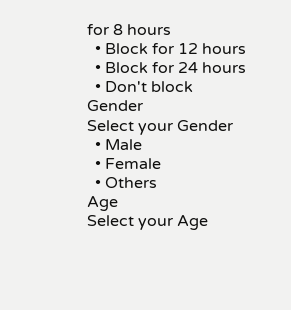for 8 hours
  • Block for 12 hours
  • Block for 24 hours
  • Don't block
Gender
Select your Gender
  • Male
  • Female
  • Others
Age
Select your Age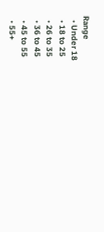Range
  • Under 18
  • 18 to 25
  • 26 to 35
  • 36 to 45
  • 45 to 55
  • 55+